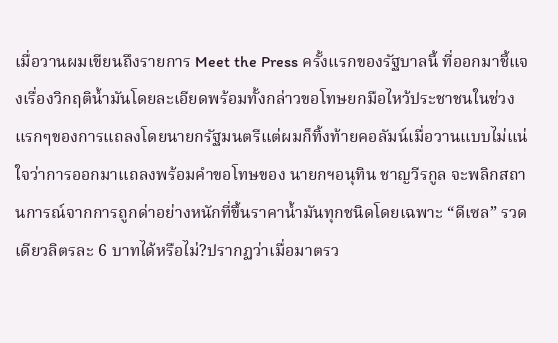เมื่อวานผมเขียนถึงรายการ Meet the Press ครั้งแรกของรัฐบาลนี้ ที่ออกมาชี้แจงเรื่องวิกฤติน้ำมันโดยละเอียดพร้อมทั้งกล่าวขอโทษยกมือไหว้ประชาชนในช่วงแรกๆของการแถลงโดยนายกรัฐมนตรีแต่ผมก็ทิ้งท้ายคอลัมน์เมื่อวานแบบไม่แน่ใจว่าการออกมาแถลงพร้อมคำขอโทษของ นายกฯอนุทิน ชาญวีรกูล จะพลิกสถานการณ์จากการถูกด่าอย่างหนักที่ขึ้นราคาน้ำมันทุกชนิดโดยเฉพาะ “ดีเซล” รวดเดียวลิตรละ 6 บาทได้หรือไม่?ปรากฏว่าเมื่อมาตรว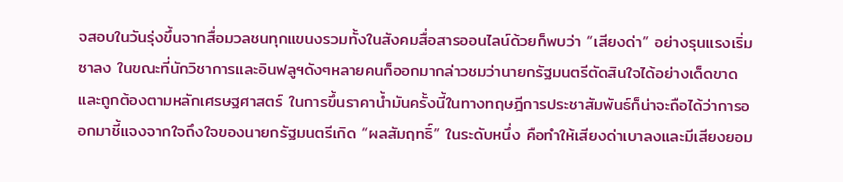จสอบในวันรุ่งขึ้นจากสื่อมวลชนทุกแขนงรวมทั้งในสังคมสื่อสารออนไลน์ด้วยก็พบว่า “เสียงด่า” อย่างรุนแรงเริ่มซาลง ในขณะที่นักวิชาการและอินฟลูฯดังๆหลายคนก็ออกมากล่าวชมว่านายกรัฐมนตรีตัดสินใจได้อย่างเด็ดขาดและถูกต้องตามหลักเศรษฐศาสตร์ ในการขึ้นราคาน้ำมันครั้งนี้ในทางทฤษฎีการประชาสัมพันธ์ก็น่าจะถือได้ว่าการออกมาชี้แจงจากใจถึงใจของนายกรัฐมนตรีเกิด “ผลสัมฤทธิ์” ในระดับหนึ่ง คือทำให้เสียงด่าเบาลงและมีเสียงยอม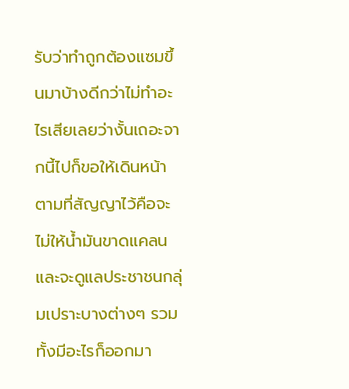รับว่าทำถูกต้องแซมขึ้นมาบ้างดีกว่าไม่ทำอะไรเสียเลยว่างั้นเถอะจากนี้ไปก็ขอให้เดินหน้าตามที่สัญญาไว้คือจะไม่ให้น้ำมันขาดแคลนและจะดูแลประชาชนกลุ่มเปราะบางต่างๆ รวมทั้งมีอะไรก็ออกมา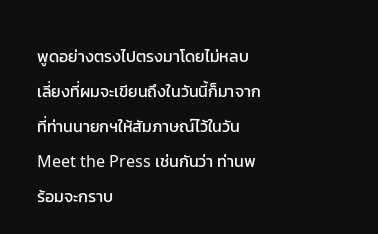พูดอย่างตรงไปตรงมาโดยไม่หลบเลี่ยงที่ผมจะเขียนถึงในวันนี้ก็มาจากที่ท่านนายกฯให้สัมภาษณ์ไว้ในวัน Meet the Press เช่นกันว่า ท่านพร้อมจะกราบ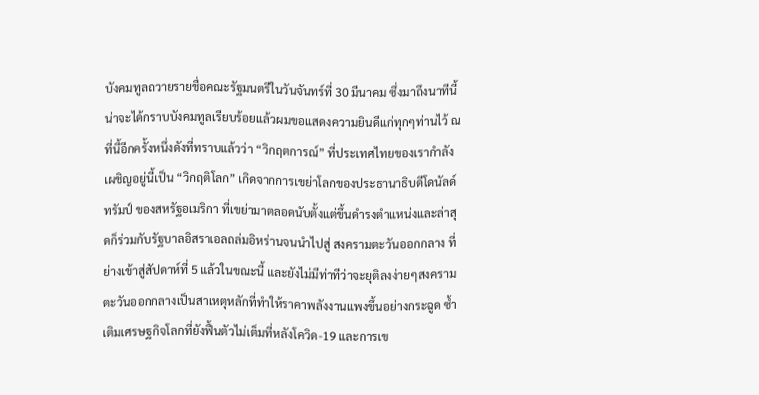บังคมทูลถวายรายชื่อคณะรัฐมนตรีในวันจันทร์ที่ 30 มีนาคม ซึ่งมาถึงนาทีนี้น่าจะได้กราบบังคมทูลเรียบร้อยแล้วผมขอแสดงความยินดีแก่ทุกๆท่านไว้ ณ ที่นี้อีกครั้งหนึ่งดังที่ทราบแล้วว่า “วิกฤตการณ์” ที่ประเทศไทยของเรากำลังเผชิญอยู่นี้เป็น “วิกฤติโลก” เกิดจากการเขย่าโลกของประธานาธิบดีโดนัลด์ ทรัมป์ ของสหรัฐอเมริกา ที่เขย่ามาตลอดนับตั้งแต่ขึ้นดำรงตำแหน่งและล่าสุดก็ร่วมกับรัฐบาลอิสราเอลถล่มอิหร่านจนนำไปสู่ สงครามตะวันออกกลาง ที่ย่างเข้าสู่สัปดาห์ที่ 5 แล้วในขณะนี้ และยังไม่มีท่าทีว่าจะยุติลงง่ายๆสงครามตะวันออกกลางเป็นสาเหตุหลักที่ทำให้ราคาพลังงานแพงขึ้นอย่างกระฉูด ซ้ำเติมเศรษฐกิจโลกที่ยังฟื้นตัวไม่เต็มที่หลังโควิด-19 และการเข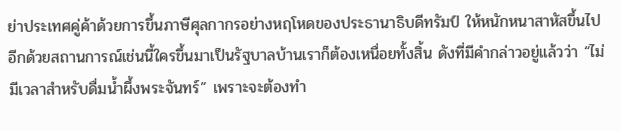ย่าประเทศคู่ค้าด้วยการขึ้นภาษีศุลกากรอย่างหฤโหดของประธานาธิบดีทรัมป์ ให้หนักหนาสาหัสขึ้นไปอีกด้วยสถานการณ์เช่นนี้ใครขึ้นมาเป็นรัฐบาลบ้านเราก็ต้องเหนื่อยทั้งสิ้น ดังที่มีคำกล่าวอยู่แล้วว่า “ไม่มีเวลาสำหรับดื่มน้ำผึ้งพระจันทร์” เพราะจะต้องทำ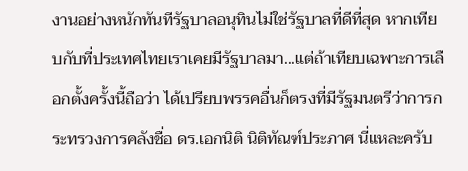งานอย่างหนักทันทีรัฐบาลอนุทินไม่ใช่รัฐบาลที่ดีที่สุด หากเทียบกับที่ประเทศไทยเราเคยมีรัฐบาลมา...แต่ถ้าเทียบเฉพาะการเลือกตั้งครั้งนี้ถือว่า ได้เปรียบพรรคอื่นก็ตรงที่มีรัฐมนตรีว่าการกระทรวงการคลังชื่อ ดร.เอกนิติ นิติทัณฑ์ประภาศ นี่แหละครับ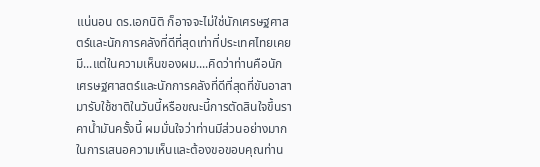แน่นอน ดร.เอกนิติ ก็อาจจะไม่ใช่นักเศรษฐศาสตร์และนักการคลังที่ดีที่สุดเท่าที่ประเทศไทยเคยมี...แต่ในความเห็นของผม....คิดว่าท่านคือนักเศรษฐศาสตร์และนักการคลังที่ดีที่สุดที่ขันอาสามารับใช้ชาติในวันนี้หรือขณะนี้การตัดสินใจขึ้นราคาน้ำมันครั้งนี้ ผมมั่นใจว่าท่านมีส่วนอย่างมากในการเสนอความเห็นและต้องขอขอบคุณท่าน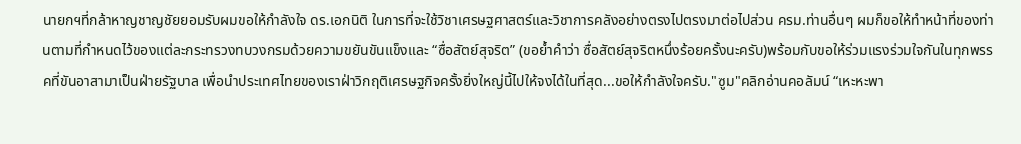นายกฯที่กล้าหาญชาญชัยยอมรับผมขอให้กำลังใจ ดร.เอกนิติ ในการที่จะใช้วิชาเศรษฐศาสตร์และวิชาการคลังอย่างตรงไปตรงมาต่อไปส่วน ครม.ท่านอื่นๆ ผมก็ขอให้ทำหน้าที่ของท่านตามที่กำหนดไว้ของแต่ละกระทรวงทบวงกรมด้วยความขยันขันแข็งและ “ซื่อสัตย์สุจริต” (ขอย้ำคำว่า ซื่อสัตย์สุจริตหนึ่งร้อยครั้งนะครับ)พร้อมกับขอให้ร่วมแรงร่วมใจกันในทุกพรรคที่ขันอาสามาเป็นฝ่ายรัฐบาล เพื่อนำประเทศไทยของเราฝ่าวิกฤติเศรษฐกิจครั้งยิ่งใหญ่นี้ไปให้จงได้ในที่สุด...ขอให้กำลังใจครับ."ซูม"คลิกอ่านคอลัมน์ “เหะหะพา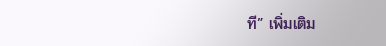ที” เพิ่มเติม